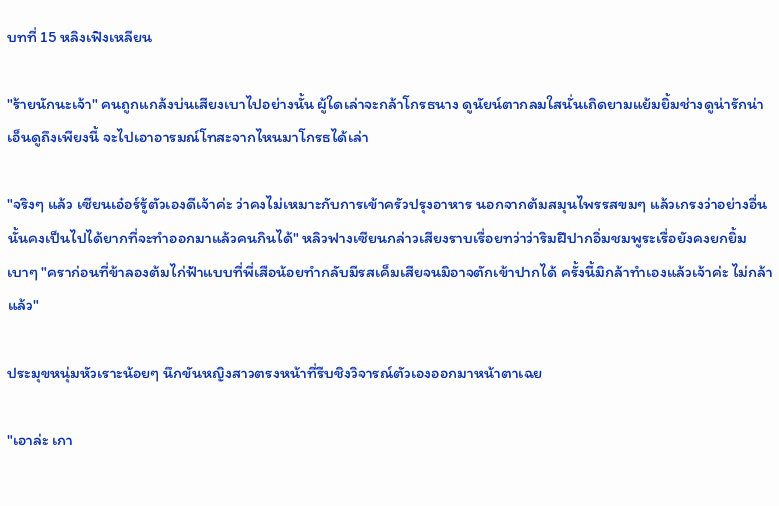บทที่ 15 หลิงเฟิงเหลียน

"ร้ายนักนะเจ้า" คนถูกแกล้งบ่นเสียงเบาไปอย่างนั้น ผู้ใดเล่าจะกล้าโกรธนาง ดูนัยน์ตากลมใสนั่นเถิดยามแย้มยิ้มช่างดูน่ารักน่าเอ็นดูถึงเพียงนี้ จะไปเอาอารมณ์โทสะจากไหนมาโกรธได้เล่า

"จริงๆ แล้ว เซียนเอ๋อร์รู้ตัวเองดีเจ้าค่ะ ว่าคงไม่เหมาะกับการเข้าครัวปรุงอาหาร นอกจากต้มสมุนไพรรสขมๆ แล้วเกรงว่าอย่างอื่นนั้นคงเป็นไปได้ยากที่จะทำออกมาแล้วคนกินได้" หลิวฟางเซียนกล่าวเสียงราบเรื่อยทว่าว่าริมฝีปากอิ่มชมพูระเรื่อยังคงยกยิ้มเบาๆ "คราก่อนที่ข้าลองต้มไก่ฟ้าแบบที่พี่เสือน้อยทำกลับมีรสเค็มเสียจนมิอาจตักเข้าปากได้ ครั้งนี้มิกล้าทำเองแล้วเจ้าค่ะ ไม่กล้าแล้ว"

ประมุขหนุ่มหัวเราะน้อยๆ นึกขันหญิงสาวตรงหน้าที่รีบชิงวิจารณ์ตัวเองออกมาหน้าตาเฉย

"เอาล่ะ เกา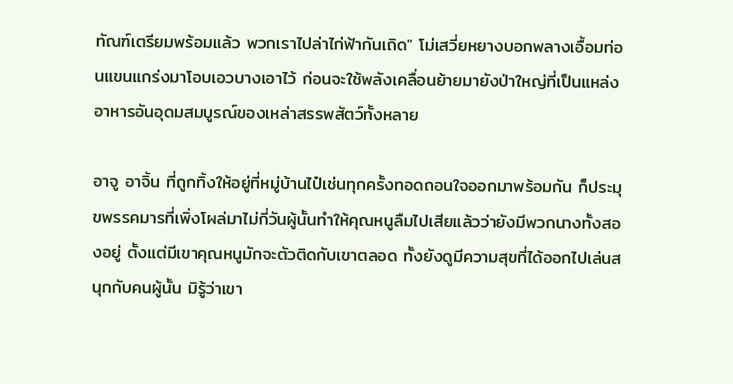ทัณฑ์เตรียมพร้อมแล้ว พวกเราไปล่าไก่ฟ้ากันเถิด" โม่เสวี่ยหยางบอกพลางเอื้อมท่อนแขนแกร่งมาโอบเอวบางเอาไว้ ก่อนจะใช้พลังเคลื่อนย้ายมายังป่าใหญ่ที่เป็นแหล่งอาหารอันอุดมสมบูรณ์ของเหล่าสรรพสัตว์ทั้งหลาย

อาจู อาจิ้น ที่ถูกทิ้งให้อยู่ที่หมู่บ้านไป๋เช่นทุกครั้งทอดถอนใจออกมาพร้อมกัน ก็ประมุขพรรคมารที่เพิ่งโผล่มาไม่กี่วันผู้นั้นทำให้คุณหนูลืมไปเสียแล้วว่ายังมีพวกนางทั้งสองอยู่ ตั้งแต่มีเขาคุณหนูมักจะตัวติดกับเขาตลอด ทั้งยังดูมีความสุขที่ได้ออกไปเล่นสนุกกับคนผู้นั้น มิรู้ว่าเขา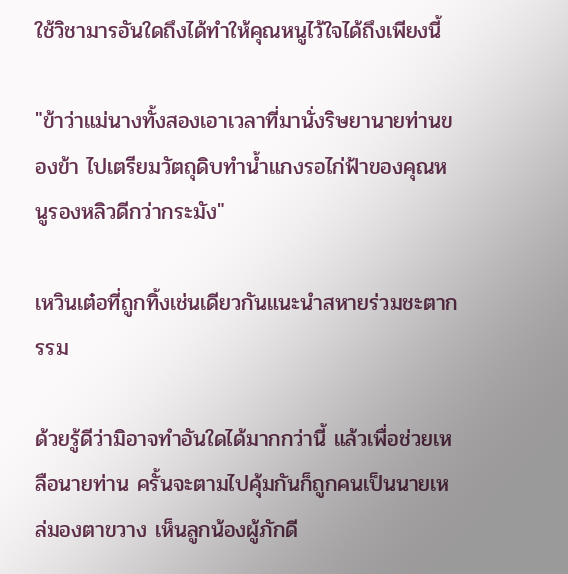ใช้วิชามารอันใดถึงได้ทำให้คุณหนูไว้ใจได้ถึงเพียงนี้

"ข้าว่าแม่นางทั้งสองเอาเวลาที่มานั่งริษยานายท่านของข้า ไปเตรียมวัตถุดิบทำน้ำแกงรอไก่ฟ้าของคุณหนูรองหลิวดีกว่ากระมัง"

เหวินเต๋อที่ถูกทิ้งเช่นเดียวกันแนะนำสหายร่วมชะตากรรม

ด้วยรู้ดีว่ามิอาจทำอันใดได้มากกว่านี้ แล้วเพื่อช่วยเหลือนายท่าน ครั้นจะตามไปคุ้มกันก็ถูกคนเป็นนายเหล่มองตาขวาง เห็นลูกน้องผู้ภักดี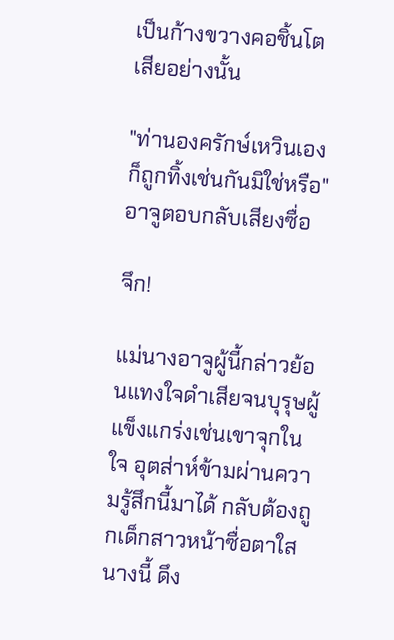เป็นก้างขวางคอชิ้นโตเสียอย่างนั้น

"ท่านองครักษ์เหวินเองก็ถูกทิ้งเช่นกันมิใช่หรือ" อาจูตอบกลับเสียงซื่อ

จึก!

แม่นางอาจูผู้นี้กล่าวย้อนแทงใจดำเสียจนบุรุษผู้แข็งแกร่งเช่นเขาจุกในใจ อุตส่าห์ข้ามผ่านความรู้สึกนี้มาได้ กลับต้องถูกเด็กสาวหน้าซื่อตาใสนางนี้ ดึง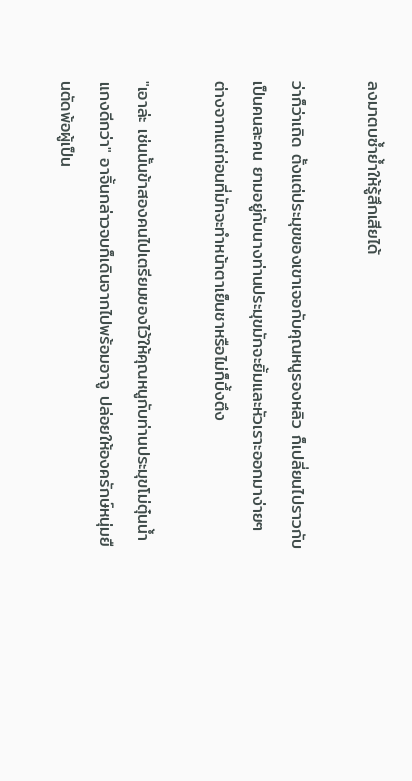ลงมาตบซ้ำย้ำให้รู้สึกเสียได้

ว่าก็ว่าเถิด ตั้งแต่ประมุขของเขาเจอกับคุณหนูรองหลิว ก็เปลี่ยนไปราวกับเป็นคนละคน ยามอยู่กับนางท่านประมุขมักจะยิ้มและหัวเราะออกมาง่ายๆ ต่างจากแต่ก่อนที่มักจะทำหน้าตาเย็นชาหรือไม่ก็บึ้งตึง

"เอาล่ะ เช่นนั้นข้าสองคนไปเตรียมของไว้ให้คุณหนูกับท่านประมุขโม่ตุ๋นน้ำแกงดีกว่า" อาจิ้นกล่าวจบก็เดินจากไปพร้อมอาจู ปล่อยให้องครักษ์หนุ่มยืนตัดพ้อผู้เป็น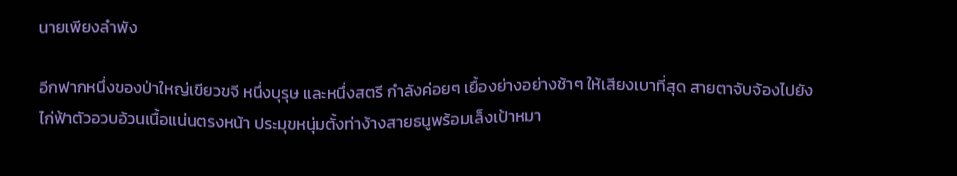นายเพียงลำพัง

อีกฟากหนึ่งของป่าใหญ่เขียวขจี หนึ่งบุรุษ และหนึ่งสตรี กำลังค่อยๆ เยื้องย่างอย่างช้าๆ ให้เสียงเบาที่สุด สายตาจับจ้องไปยังไก่ฟ้าตัวอวบอ้วนเนื้อแน่นตรงหน้า ประมุขหนุ่มตั้งท่าง้างสายธนูพร้อมเล็งเป้าหมา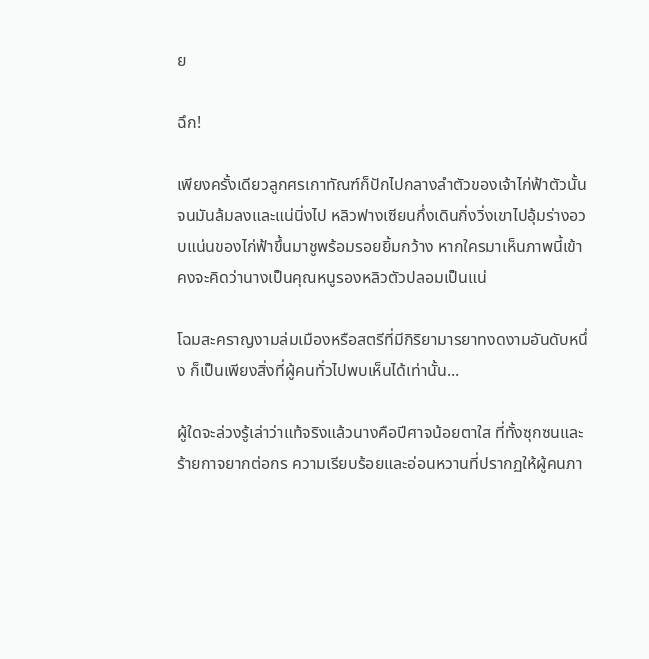ย

ฉึก!

เพียงครั้งเดียวลูกศรเกาทัณฑ์ก็ปักไปกลางลำตัวของเจ้าไก่ฟ้าตัวนั้นจนมันล้มลงและแน่นิ่งไป หลิวฟางเซียนกึ่งเดินกิ่งวิ่งเขาไปอุ้มร่างอวบแน่นของไก่ฟ้าขึ้นมาชูพร้อมรอยยิ้มกว้าง หากใครมาเห็นภาพนี้เข้าคงจะคิดว่านางเป็นคุณหนูรองหลิวตัวปลอมเป็นแน่

โฉมสะคราญงามล่มเมืองหรือสตรีที่มีกิริยามารยาทงดงามอันดับหนึ่ง ก็เป็นเพียงสิ่งที่ผู้คนทั่วไปพบเห็นได้เท่านั้น...

ผู้ใดจะล่วงรู้เล่าว่าแท้จริงแล้วนางคือปีศาจน้อยตาใส ที่ทั้งซุกซนและร้ายกาจยากต่อกร ความเรียบร้อยและอ่อนหวานที่ปรากฏให้ผู้คนภา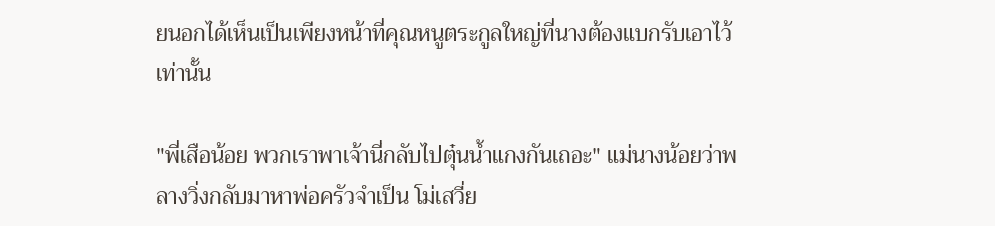ยนอกได้เห็นเป็นเพียงหน้าที่คุณหนูตระกูลใหญ่ที่นางต้องแบกรับเอาไว้เท่านั้น

"พี่เสือน้อย พวกเราพาเจ้านี่กลับไปตุ๋นน้ำแกงกันเถอะ" แม่นางน้อยว่าพลางวิ่งกลับมาหาพ่อครัวจำเป็น โม่เสวี่ย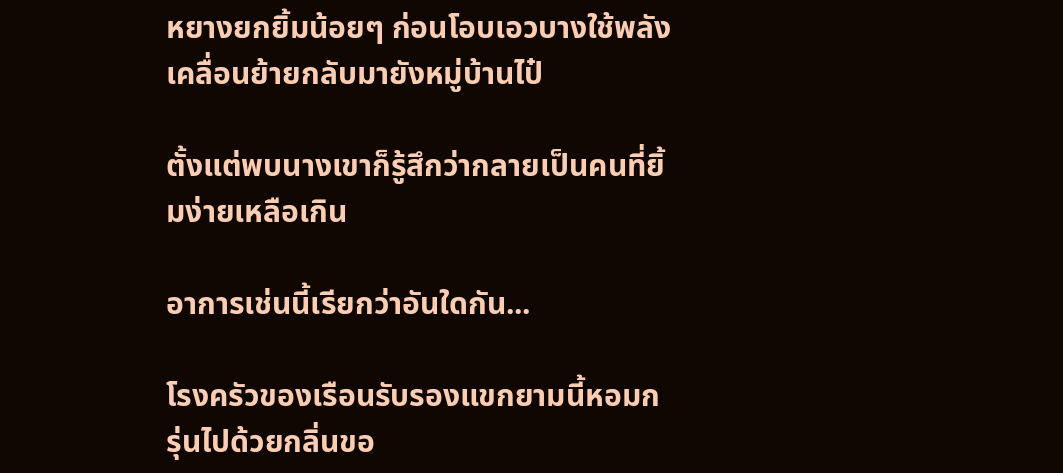หยางยกยิ้มน้อยๆ ก่อนโอบเอวบางใช้พลังเคลื่อนย้ายกลับมายังหมู่บ้านไป๋

ตั้งแต่พบนางเขาก็รู้สึกว่ากลายเป็นคนที่ยิ้มง่ายเหลือเกิน

อาการเช่นนี้เรียกว่าอันใดกัน...

โรงครัวของเรือนรับรองแขกยามนี้หอมกรุ่นไปด้วยกลิ่นขอ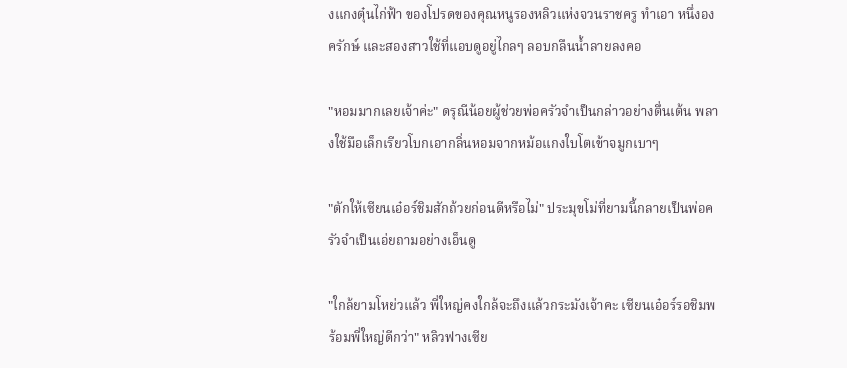งแกงตุ๋นไก่ฟ้า ของโปรดของคุณหนูรองหลิวแห่งจวนราชครู ทำเอา หนึ่งองครักษ์ และสองสาวใช้ที่แอบดูอยู่ไกลๆ ลอบกลืนน้ำลายลงคอ

"หอมมากเลยเจ้าค่ะ" ดรุณีน้อยผู้ช่วยพ่อครัวจำเป็นกล่าวอย่างตื่นเต้น พลางใช้มือเล็กเรียวโบกเอากลิ่นหอมจากหม้อแกงใบโตเข้าจมูกเบาๆ

"ตักให้เซียนเอ๋อร์ชิมสักถ้วยก่อนดีหรือไม่" ประมุขโม่ที่ยามนี้กลายเป็นพ่อครัวจำเป็นเอ่ยถามอย่างเอ็นดู

"ใกล้ยามโหย่วแล้ว พี่ใหญ่คงใกล้จะถึงแล้วกระมังเจ้าคะ เซียนเอ๋อร์รอชิมพร้อมพี่ใหญ่ดีกว่า" หลิวฟางเซีย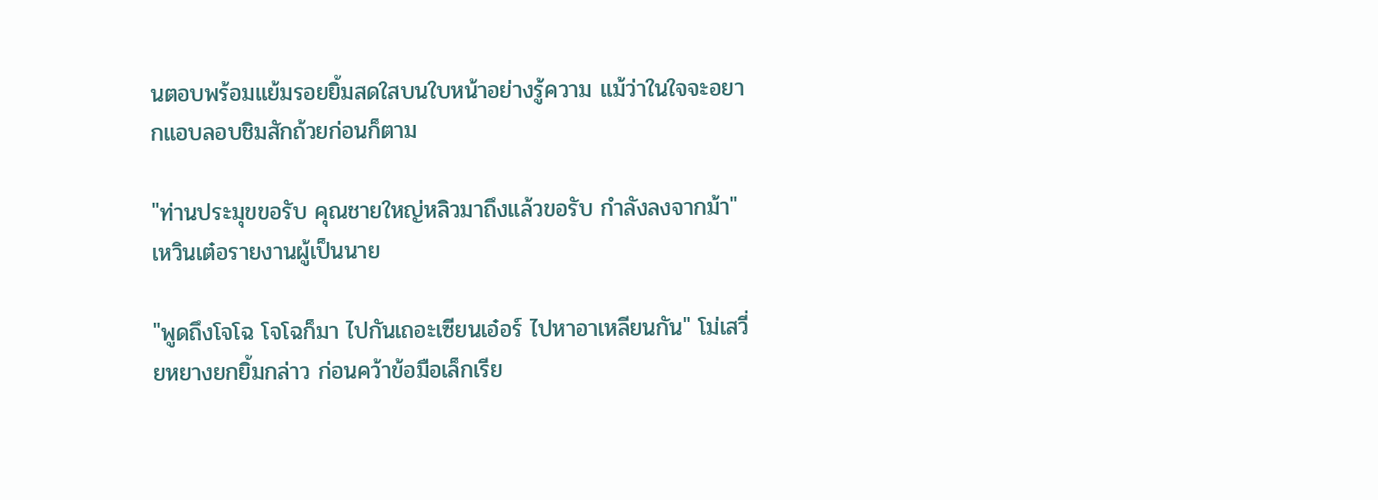นตอบพร้อมแย้มรอยยิ้มสดใสบนใบหน้าอย่างรู้ความ แม้ว่าในใจจะอยากแอบลอบชิมสักถ้วยก่อนก็ตาม

"ท่านประมุขขอรับ คุณชายใหญ่หลิวมาถึงแล้วขอรับ กำลังลงจากม้า" เหวินเต๋อรายงานผู้เป็นนาย

"พูดถึงโจโฉ โจโฉก็มา ไปกันเถอะเซียนเอ๋อร์ ไปหาอาเหลียนกัน" โม่เสวี่ยหยางยกยิ้มกล่าว ก่อนคว้าข้อมือเล็กเรีย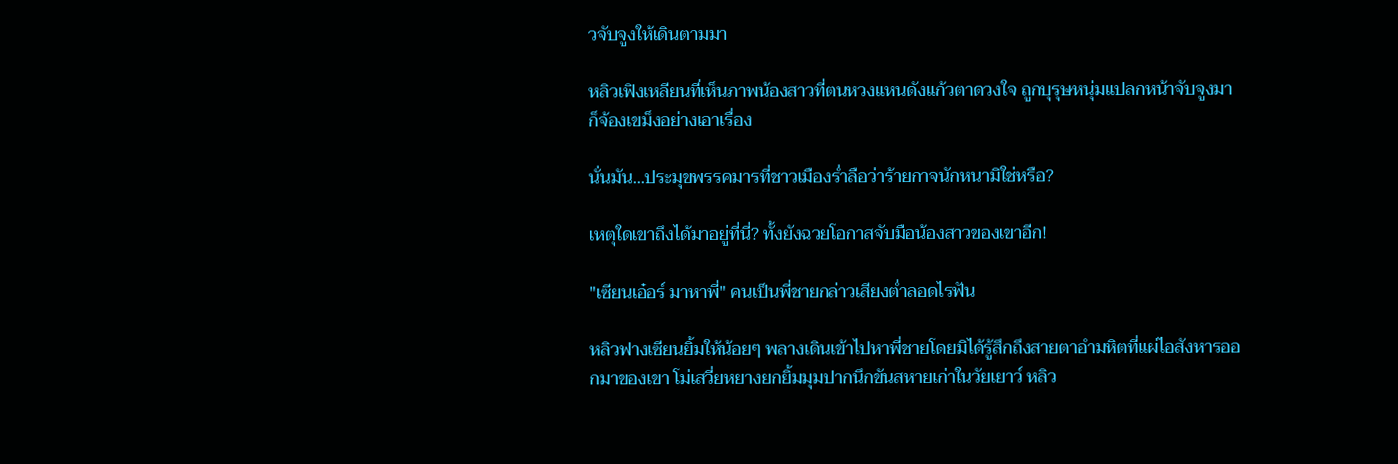วจับจูงให้เดินตามมา

หลิวเฟิงเหลียนที่เห็นภาพน้องสาวที่ตนหวงแหนดังแก้วตาดวงใจ ถูกบุรุษหนุ่มแปลกหน้าจับจูงมา ก็จ้องเขม็งอย่างเอาเรื่อง

นั่นมัน...ประมุขพรรคมารที่ชาวเมืองร่ำลือว่าร้ายกาจนักหนามิใช่หรือ?

เหตุใดเขาถึงได้มาอยู่ที่นี่? ทั้งยังฉวยโอกาสจับมือน้องสาวของเขาอีก!

"เซียนเอ๋อร์ มาหาพี่" คนเป็นพี่ชายกล่าวเสียงต่ำลอดไรฟัน

หลิวฟางเซียนยิ้มให้น้อยๆ พลางเดินเข้าไปหาพี่ชายโดยมิได้รู้สึกถึงสายตาอำมหิตที่แผ่ไอสังหารออกมาของเขา โม่เสวี่ยหยางยกยิ้มมุมปากนึกขันสหายเก่าในวัยเยาว์ หลิว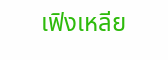เฟิงเหลีย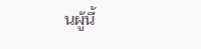นผู้นี้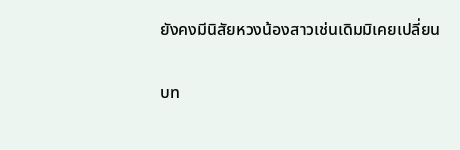ยังคงมีนิสัยหวงน้องสาวเช่นเดิมมิเคยเปลี่ยน

บท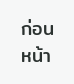ก่อนหน้า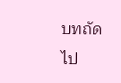บทถัดไป